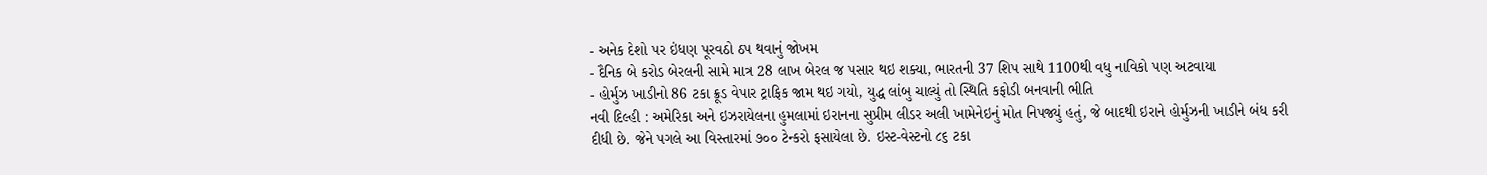- અનેક દેશો પર ઇંધણ પૂરવઠો ઠપ થવાનું જોખમ
- દૈનિક બે કરોડ બેરલની સામે માત્ર 28 લાખ બેરલ જ પસાર થઇ શક્યા, ભારતની 37 શિપ સાથે 1100થી વધુ નાવિકો પણ અટવાયા
- હોર્મુઝ ખાડીનો 86 ટકા ક્રૂડ વેપાર ટ્રાફિક જામ થઇ ગયો, યુદ્ધ લાંબુ ચાલ્યું તો સ્થિતિ કફોડી બનવાની ભીતિ
નવી દિલ્હી : અમેરિકા અને ઇઝરાયેલના હુમલામાં ઇરાનના સુપ્રીમ લીડર અલી ખામેનેઇનું મોત નિપજ્યું હતું, જે બાદથી ઇરાને હોર્મુઝની ખાડીને બંધ કરી દીધી છે. જેને પગલે આ વિસ્તારમાં ૭૦૦ ટેન્કરો ફસાયેલા છે. ઇસ્ટ-વેસ્ટનો ૮૬ ટકા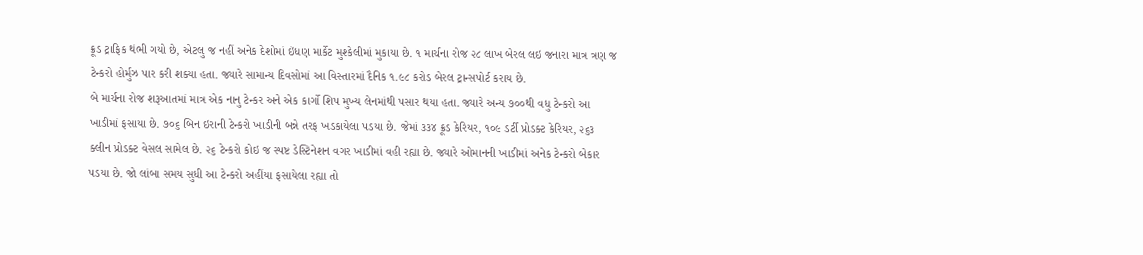ક્રૂડ ટ્રાફિક થંભી ગયો છે, એટલુ જ નહીં અનેક દેશોમાં ઇંધણ માર્કેટ મુશ્કેલીમાં મુકાયા છે. ૧ માર્ચના રોજ ૨૮ લાખ બેરલ લઇ જનારા માત્ર ત્રણ જ ટેન્કરો હોર્મુઝ પાર કરી શક્યા હતા. જ્યારે સામાન્ય દિવસોમાં આ વિસ્તારમાં દૈનિક ૧.૯૮ કરોડ બેરલ ટ્રાન્સપોર્ટ કરાય છે.
બે માર્ચના રોજ શરૂઆતમાં માત્ર એક નાનુ ટેન્કર અને એક કાર્ગો શિપ મુખ્ય લેનમાંથી પસાર થયા હતા. જ્યારે અન્ય ૭૦૦થી વધુ ટેન્કરો આ ખાડીમાં ફસાયા છે. ૭૦૬ બિન ઇરાની ટેન્કરો ખાડીની બન્ને તરફ ખડકાયેલા પડયા છે. જેમાં ૩૩૪ ક્રૂડ કેરિયર, ૧૦૯ ડર્ટી પ્રોડક્ટ કેરિયર, ૨૬૩ ક્લીન પ્રોડક્ટ વેસલ સામેલ છે. ૨૬ ટેન્કરો કોઇ જ સ્પષ્ટ ડેસ્ટિનેશન વગર ખાડીમાં વહી રહ્યા છે. જ્યારે ઓમાનની ખાડીમાં અનેક ટેન્કરો બેકાર પડયા છે. જો લાંબા સમય સુધી આ ટેન્કરો અહીંયા ફસાયેલા રહ્યા તો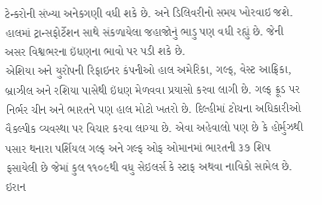ટેન્કરોની સંખ્યા અનેકગણી વધી શકે છે. અને ડિલિવરીનો સમય ખોરવાઇ જશે. હાલમાં ટ્રાન્સફોર્ટેશન સાથે સંકળાયેલા જહાજોનું ભાડુ પણ વધી રહ્યું છે. જેની અસર વિશ્વભરના ઇંધણના ભાવો પર પડી શકે છે.
એશિયા અને યુરોપની રિફાઇનર કંપનીઓ હાલ અમેરિકા, ગલ્ફ, વેસ્ટ આફ્રિકા, બ્રાઝીલ અને રશિયા પાસેથી ઇંધણ મેળવવા પ્રયાસો કરવા લાગી છે. ગલ્ફ ક્રૂડ પર નિર્ભર ચીન અને ભારતને પણ હાલ મોટો ખતરો છે. દિલ્હીમાં ટોચના અધિકારીઓ વૈકલ્પીક વ્યવસ્થા પર વિચાર કરવા લાગ્યા છે. એવા અહેવાલો પણ છે કે હોર્મુઝથી પસાર થનારા પર્શિયલ ગલ્ફ અને ગલ્ફ ઓફ ઓમાનમાં ભારતની ૩૭ શિપ ફસાયેલી છે જેમાં કુલ ૧૧૦૯થી વધુ સેઇલર્સ કે સ્ટાફ અથવા નાવિકો સામેલ છે. ઇરાન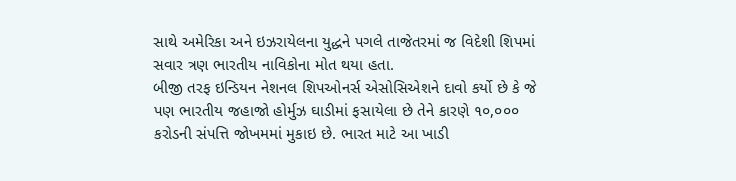સાથે અમેરિકા અને ઇઝરાયેલના યુદ્ધને પગલે તાજેતરમાં જ વિદેશી શિપમાં સવાર ત્રણ ભારતીય નાવિકોના મોત થયા હતા.
બીજી તરફ ઇન્ડિયન નેશનલ શિપઓનર્સ એસોસિએશને દાવો કર્યો છે કે જે પણ ભારતીય જહાજો હોર્મુઝ ઘાડીમાં ફસાયેલા છે તેને કારણે ૧૦,૦૦૦ કરોડની સંપત્તિ જોખમમાં મુકાઇ છે. ભારત માટે આ ખાડી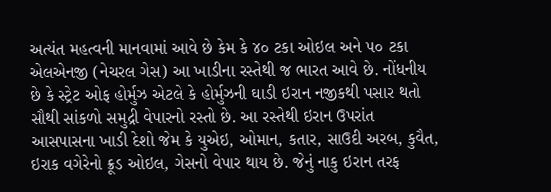અત્યંત મહત્વની માનવામાં આવે છે કેમ કે ૪૦ ટકા ઓઇલ અને ૫૦ ટકા એલએનજી (નેચરલ ગેસ) આ ખાડીના રસ્તેથી જ ભારત આવે છે. નોંધનીય છે કે સ્ટ્રેટ ઓફ હોર્મુઝ એટલે કે હોર્મુઝની ઘાડી ઇરાન નજીકથી પસાર થતો સૌથી સાંકળો સમુદ્રી વેપારનો રસ્તો છે. આ રસ્તેથી ઇરાન ઉપરાંત આસપાસના ખાડી દેશો જેમ કે યુએઇ, ઓમાન, કતાર, સાઉદી અરબ, કુવૈત, ઇરાક વગેરેનો ક્રૂડ ઓઇલ, ગેસનો વેપાર થાય છે. જેનું નાકુ ઇરાન તરફ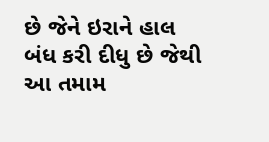છે જેને ઇરાને હાલ બંધ કરી દીધુ છે જેથી આ તમામ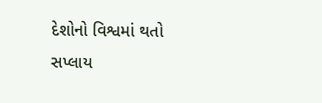દેશોનો વિશ્વમાં થતો સપ્લાય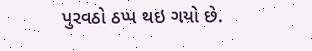પુરવઠો ઠપ્પ થઇ ગયો છે.